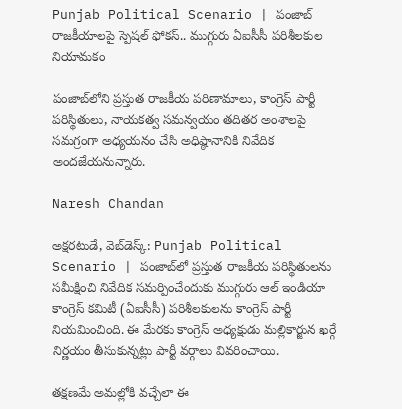Punjab Political Scenario | పంజాబ్ రాజకీయాలపై స్పెషల్ ఫోకస్.. ముగ్గురు ఏఐసీసీ పరిశీలకుల నియామకం

పంజాబ్‌లోని ప్రస్తుత రాజకీయ పరిణామాలు, కాంగ్రెస్ పార్టీ పరిస్థితులు, నాయకత్వ సమన్వయం తదితర అంశాలపై సమగ్రంగా అధ్యయనం చేసి అధిష్ఠానానికి నివేదిక అందజేయనున్నారు.

Naresh Chandan

అక్షరటుడే, వెబ్‌డెస్క్‌: Punjab Political Scenario | పంజాబ్‌లో ప్రస్తుత రాజకీయ పరిస్థితులను సమీక్షించి నివేదిక సమర్పించేందుకు ముగ్గురు ఆల్ ఇండియా కాంగ్రెస్ కమిటీ (ఏఐసీసీ) పరిశీలకులను కాంగ్రెస్ పార్టీ నియమించింది. ఈ మేరకు కాంగ్రెస్ అధ్యక్షుడు మల్లికార్జున ఖర్గే నిర్ణయం తీసుకున్నట్లు పార్టీ వర్గాలు వివరించాయి.

తక్షణమే అమల్లోకి వచ్చేలా ఈ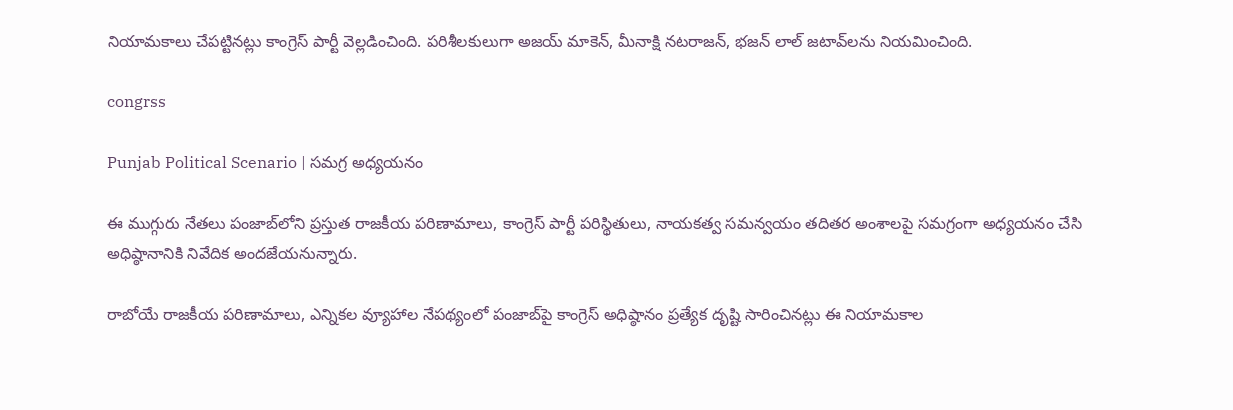నియామకాలు చేపట్టినట్లు కాంగ్రెస్ పార్టీ వెల్లడించింది. పరిశీలకులుగా అజయ్ మాకెన్, మీనాక్షి నటరాజన్, భజన్ లాల్ జటావ్‌లను నియమించింది.

congrss

Punjab Political Scenario | సమగ్ర అధ్యయనం

ఈ ముగ్గురు నేతలు పంజాబ్‌లోని ప్రస్తుత రాజకీయ పరిణామాలు, కాంగ్రెస్ పార్టీ పరిస్థితులు, నాయకత్వ సమన్వయం తదితర అంశాలపై సమగ్రంగా అధ్యయనం చేసి అధిష్ఠానానికి నివేదిక అందజేయనున్నారు.

రాబోయే రాజకీయ పరిణామాలు, ఎన్నికల వ్యూహాల నేపథ్యంలో పంజాబ్‌పై కాంగ్రెస్ అధిష్ఠానం ప్రత్యేక దృష్టి సారించినట్లు ఈ నియామకాల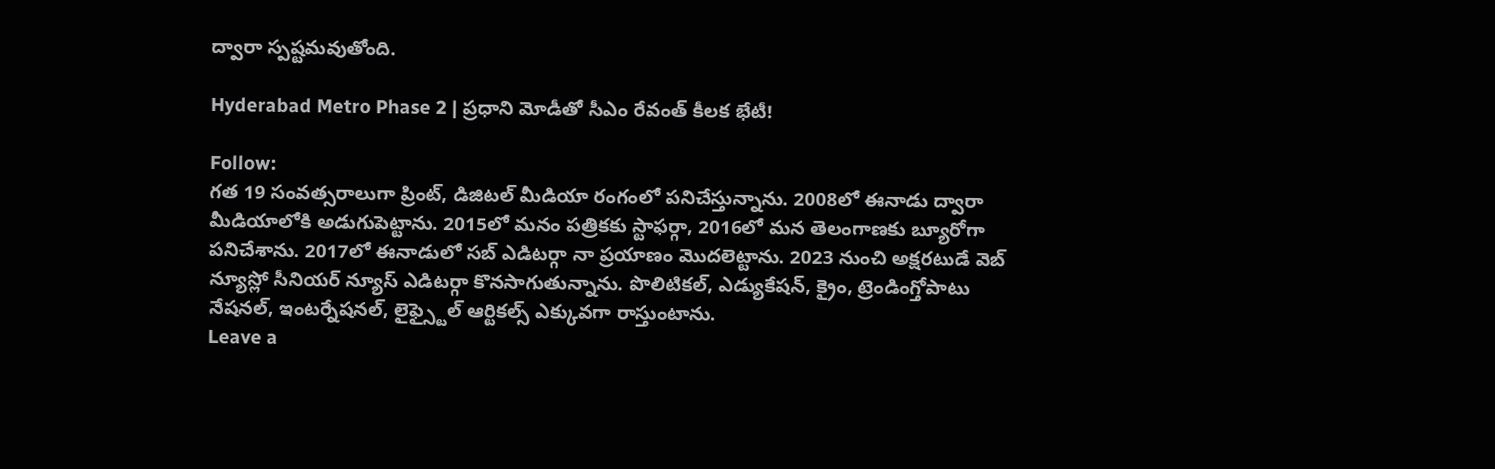ద్వారా స్పష్టమవుతోంది.

Hyderabad Metro Phase 2 | ప్రధాని మోడీతో సీఎం రేవంత్ కీలక భేటీ!

Follow:
గత 19 సంవత్సరాలుగా ప్రింట్, డిజిటల్ మీడియా రంగంలో పనిచేస్తున్నాను. 2008లో ఈనాడు ద్వారా మీడియాలోకి అడుగుపెట్టాను. 2015లో మనం పత్రికకు స్టాఫర్గా, 2016లో మన తెలంగాణకు బ్యూరోగా పనిచేశాను. 2017లో ఈనాడులో సబ్ ఎడిటర్గా నా ప్రయాణం మొదలెట్టాను. 2023 నుంచి అక్షరటుడే వెబ్ న్యూస్లో సీనియర్ న్యూస్ ఎడిటర్గా కొనసాగుతున్నాను. పొలిటికల్, ఎడ్యుకేషన్, క్రైం, ట్రెండింగ్తోపాటు నేషనల్, ఇంటర్నేషనల్, లైఫ్స్టైల్ ఆర్టికల్స్ ఎక్కువగా రాస్తుంటాను.
Leave a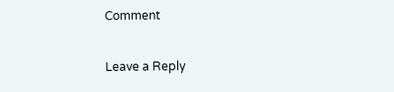Comment

Leave a Reply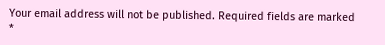Your email address will not be published. Required fields are marked *